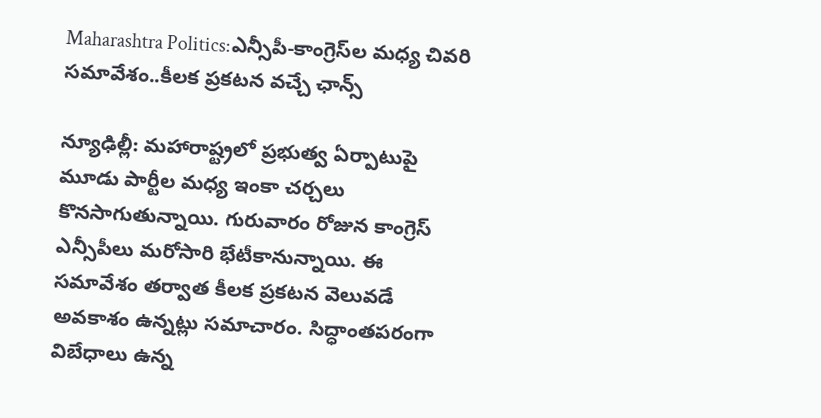Maharashtra Politics:ఎన్సీపీ-కాంగ్రెస్‌ల మధ్య చివరి సమావేశం..కీలక ప్రకటన వచ్చే ఛాన్స్

న్యూఢిల్లీ: మహారాష్ట్రలో ప్రభుత్వ ఏర్పాటుపై మూడు పార్టీల మధ్య ఇంకా చర్చలు కొనసాగుతున్నాయి. గురువారం రోజున కాంగ్రెస్ ఎన్సీపీలు మరోసారి భేటీకానున్నాయి. ఈ సమావేశం తర్వాత కీలక ప్రకటన వెలువడే అవకాశం ఉన్నట్లు సమాచారం. సిద్ధాంతపరంగా విబేధాలు ఉన్న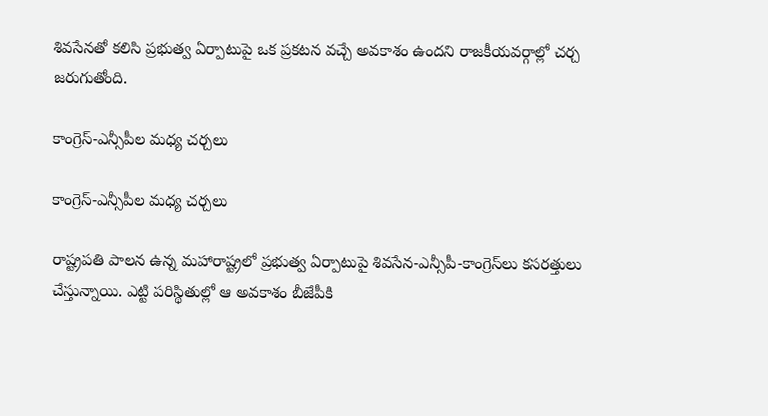శివసేనతో కలిసి ప్రభుత్వ ఏర్పాటుపై ఒక ప్రకటన వచ్చే అవకాశం ఉందని రాజకీయవర్గాల్లో చర్చ జరుగుతోంది.

కాంగ్రెస్-ఎన్సీపీల మధ్య చర్చలు

కాంగ్రెస్-ఎన్సీపీల మధ్య చర్చలు

రాష్ట్రపతి పాలన ఉన్న మహారాష్ట్రలో ప్రభుత్వ ఏర్పాటుపై శివసేన-ఎన్సీపీ-కాంగ్రెస్‌లు కసరత్తులు చేస్తున్నాయి. ఎట్టి పరిస్థితుల్లో ఆ అవకాశం బీజేపీకి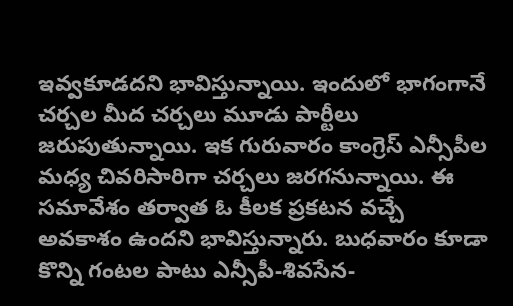ఇవ్వకూడదని భావిస్తున్నాయి. ఇందులో భాగంగానే చర్చల మీద చర్చలు మూడు పార్టీలు జరుపుతున్నాయి. ఇక గురువారం కాంగ్రెస్ ఎన్సీపీల మధ్య చివరిసారిగా చర్చలు జరగనున్నాయి. ఈ సమావేశం తర్వాత ఓ కీలక ప్రకటన వచ్చే అవకాశం ఉందని భావిస్తున్నారు. బుధవారం కూడా కొన్ని గంటల పాటు ఎన్సీపీ-శివసేన-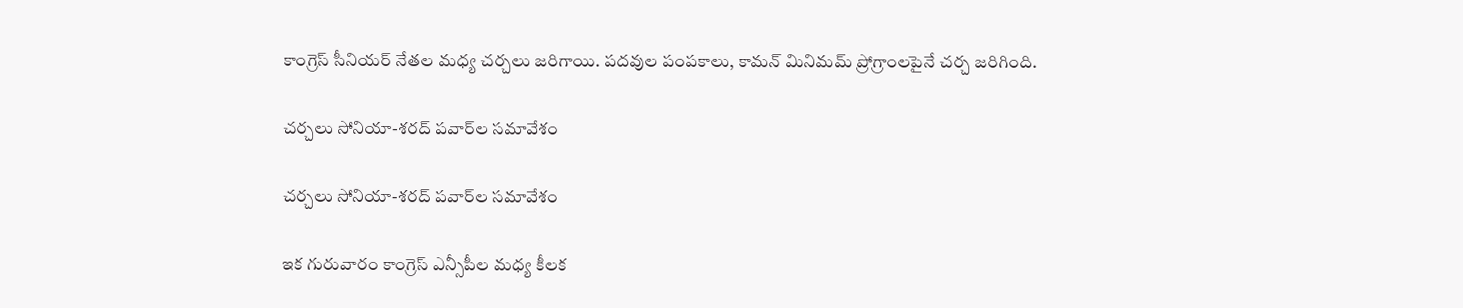కాంగ్రెస్‌ సీనియర్ నేతల మధ్య చర్చలు జరిగాయి. పదవుల పంపకాలు, కామన్ మినిమమ్ ప్రోగ్రాం‌లపైనే చర్చ జరిగింది.

చర్చలు సోనియా-శరద్ పవార్‌ల సమావేశం

చర్చలు సోనియా-శరద్ పవార్‌ల సమావేశం

ఇక గురువారం కాంగ్రెస్ ఎన్సీపీల మధ్య కీలక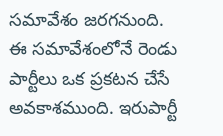సమావేశం జరగనుంది. ఈ సమావేశంలోనే రెండు పార్టీలు ఒక ప్రకటన చేసే అవకాశముంది. ఇరుపార్టీ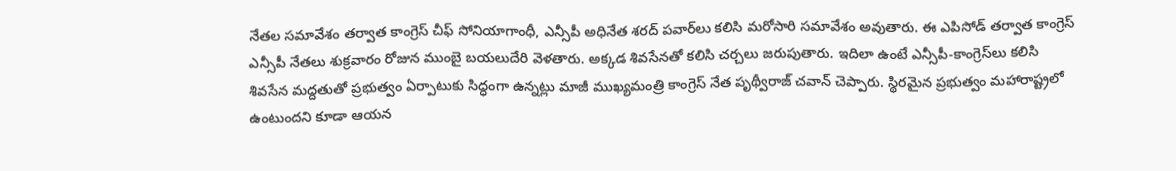నేతల సమావేశం తర్వాత కాంగ్రెస్ చీఫ్ సోనియాగాంధీ, ఎన్సీపీ అధినేత శరద్ పవార్‌లు కలిసి మరోసారి సమావేశం అవుతారు. ఈ ఎపిసోడ్ తర్వాత కాంగ్రెస్ ఎన్సీపీ నేతలు శుక్రవారం రోజున ముంబై బయలుదేరి వెళతారు. అక్కడ శివసేనతో కలిసి చర్చలు జరుపుతారు. ఇదిలా ఉంటే ఎన్సీపీ-కాంగ్రెస్‌లు కలిసి శివసేన మద్దతుతో ప్రభుత్వం ఏర్పాటుకు సిద్ధంగా ఉన్నట్లు మాజీ ముఖ్యమంత్రి కాంగ్రెస్ నేత పృథ్వీరాజ్ చవాన్ చెప్పారు. స్థిరమైన ప్రభుత్వం మహారాష్ట్రలో ఉంటుందని కూడా ఆయన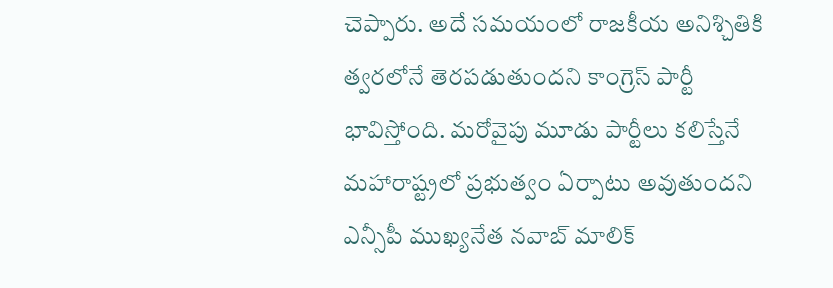చెప్పారు. అదే సమయంలో రాజకీయ అనిశ్చితికి త్వరలోనే తెరపడుతుందని కాంగ్రెస్ పార్టీ భావిస్తోంది. మరోవైపు మూడు పార్టీలు కలిస్తేనే మహారాష్ట్రలో ప్రభుత్వం ఏర్పాటు అవుతుందని ఎన్సీపీ ముఖ్యనేత నవాబ్ మాలిక్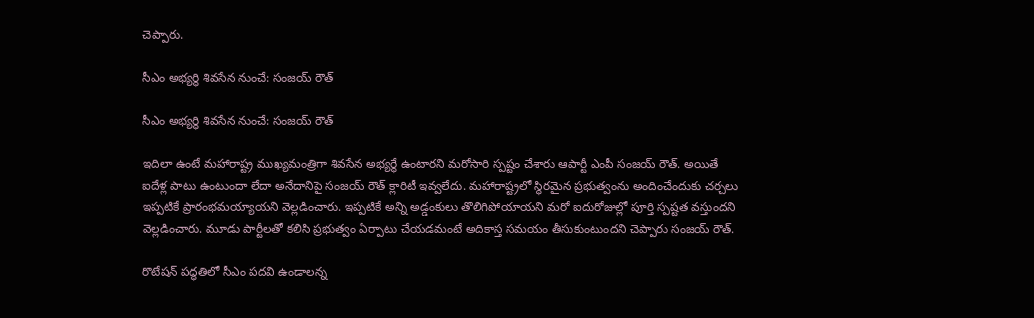చెప్పారు.

సీఎం అభ్యర్థి శివసేన నుంచే: సంజయ్ రౌత్

సీఎం అభ్యర్థి శివసేన నుంచే: సంజయ్ రౌత్

ఇదిలా ఉంటే మహారాష్ట్ర ముఖ్యమంత్రిగా శివసేన అభ్యర్థే ఉంటారని మరోసారి స్పష్టం చేశారు ఆపార్టీ ఎంపీ సంజయ్ రౌత్. అయితే ఐదేళ్ల పాటు ఉంటుందా లేదా అనేదానిపై సంజయ్ రౌత్ క్లారిటీ ఇవ్వలేదు. మహారాష్ట్రలో స్థిరమైన ప్రభుత్వంను అందించేందుకు చర్చలు ఇప్పటికే ప్రారంభమయ్యాయని వెల్లడించారు. ఇప్పటికే అన్ని అడ్డంకులు తొలిగిపోయాయని మరో ఐదురోజుల్లో పూర్తి స్పష్టత వస్తుందని వెల్లడించారు. మూడు పార్టీలతో కలిసి ప్రభుత్వం ఏర్పాటు చేయడమంటే అదికాస్త సమయం తీసుకుంటుందని చెప్పారు సంజయ్ రౌత్.

రొటేషన్ పద్ధతిలో సీఎం పదవి ఉండాలన్న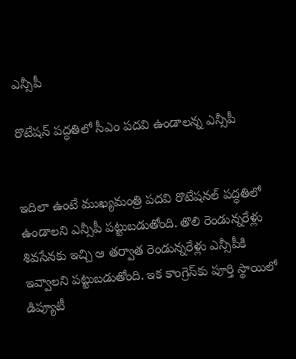ఎన్సీపీ

రొటేషన్ పద్ధతిలో సీఎం పదవి ఉండాలన్న ఎన్సీపీ


ఇదిలా ఉంటే ముఖ్యమంత్రి పదవి రొటేషనల్ పద్ధతిలో ఉండాలని ఎన్సీపీ పట్టుబడుతోంది. తొలి రెండున్నరేళ్లు శివసేనకు ఇచ్చి ఆ తర్వాత రెండున్నరేళ్లు ఎన్సీపీకి ఇవ్వాలని పట్టుబడుతోంది. ఇక కాంగ్రెస్‌కు పూర్తి స్థాయిలో డిప్యూటీ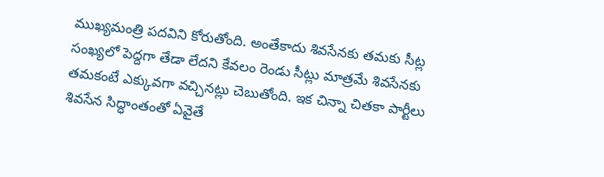ముఖ్యమంత్రి పదవిని కోరుతోంది. అంతేకాదు శివసేనకు తమకు సీట్ల సంఖ్యలో పెద్దగా తేడా లేదని కేవలం రెండు సీట్లు మాత్రమే శివసేనకు తమకంటే ఎక్కువగా వచ్చినట్లు చెబుతోంది. ఇక చిన్నా చితకా పార్టీలు శివసేన సిద్ధాంతంతో ఏవైతే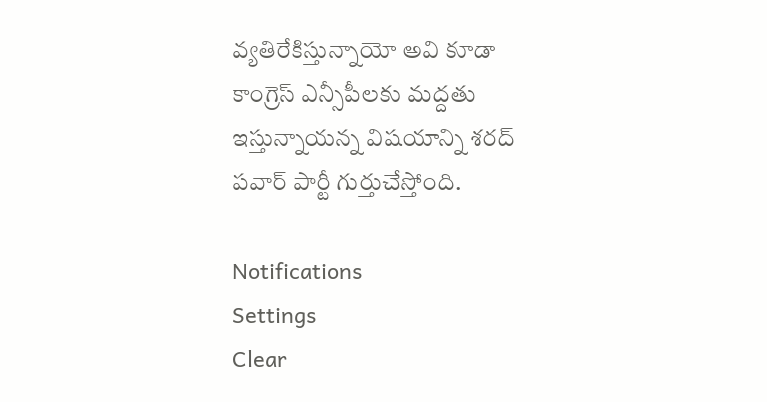వ్యతిరేకిస్తున్నాయో అవి కూడా కాంగ్రెస్ ఎన్సీపీలకు మద్దతు ఇస్తున్నాయన్న విషయాన్ని శరద్ పవార్ పార్టీ గుర్తుచేస్తోంది.

Notifications
Settings
Clear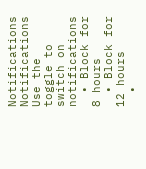Notifications
Notifications
Use the toggle to switch on notifications
  • Block for 8 hours
  • Block for 12 hours
  •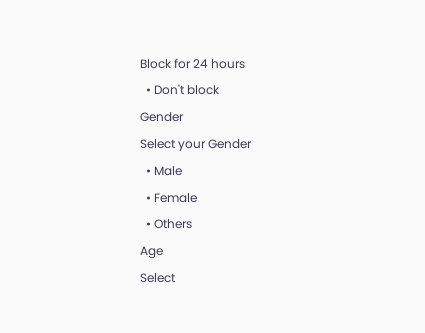Block for 24 hours
  • Don't block
Gender
Select your Gender
  • Male
  • Female
  • Others
Age
Select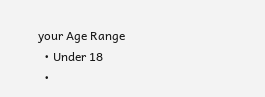your Age Range
  • Under 18
  •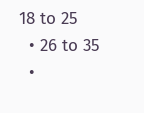18 to 25
  • 26 to 35
  •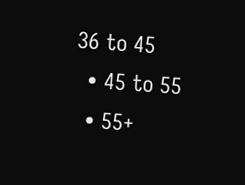36 to 45
  • 45 to 55
  • 55+